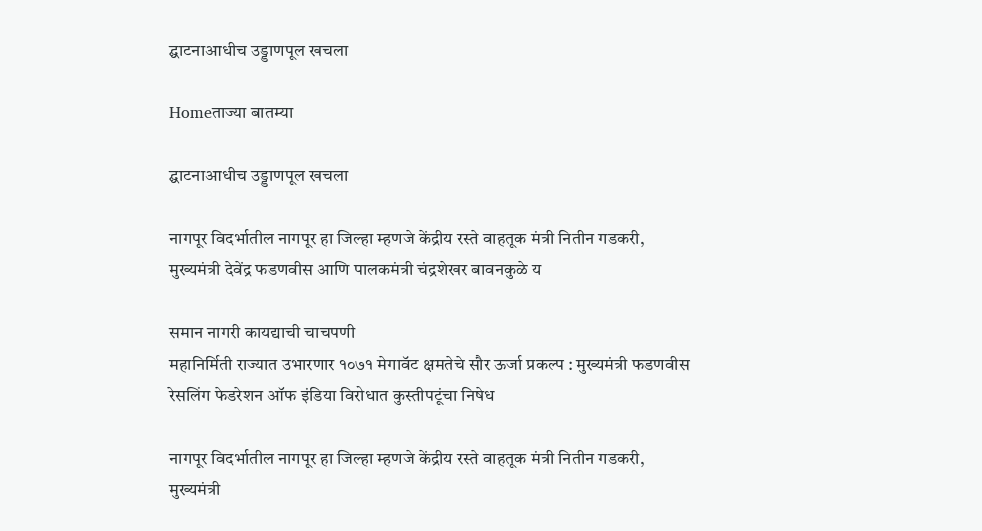द्घाटनाआधीच उड्डाणपूल खचला

Homeताज्या बातम्या

द्घाटनाआधीच उड्डाणपूल खचला

नागपूर विदर्भातील नागपूर हा जिल्हा म्हणजे केंद्रीय रस्ते वाहतूक मंत्री नितीन गडकरी, मुख्यमंत्री देवेंद्र फडणवीस आणि पालकमंत्री चंद्रशेखर बावनकुळे य

समान नागरी कायद्याची चाचपणी
महानिर्मिती राज्यात उभारणार १०७१ मेगावॅट क्षमतेचे सौर ऊर्जा प्रकल्प : मुख्यमंत्री फडणवीस
रेसलिंग फेडरेशन ऑफ इंडिया विरोधात कुस्तीपटूंचा निषेध

नागपूर विदर्भातील नागपूर हा जिल्हा म्हणजे केंद्रीय रस्ते वाहतूक मंत्री नितीन गडकरी, मुख्यमंत्री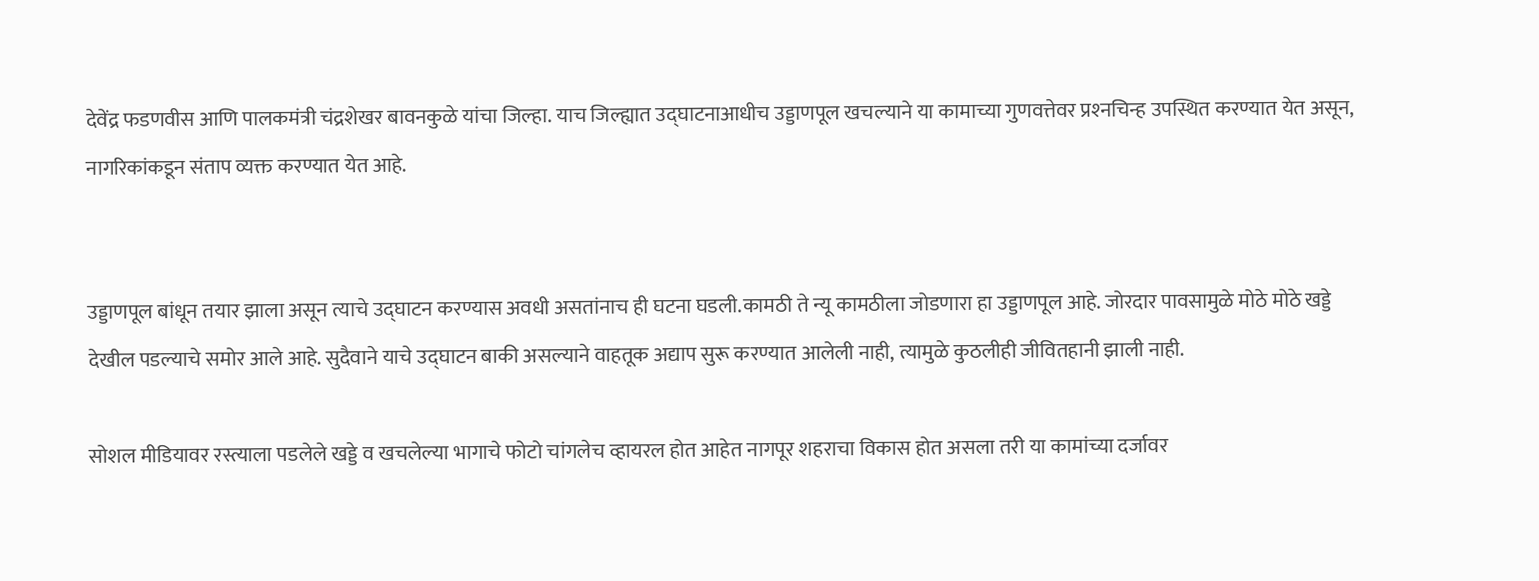देवेंद्र फडणवीस आणि पालकमंत्री चंद्रशेखर बावनकुळे यांचा जिल्हा. याच जिल्ह्यात उद्घाटनाआधीच उड्डाणपूल खचल्याने या कामाच्या गुणवत्तेवर प्रश्‍नचिन्ह उपस्थित करण्यात येत असून, नागरिकांकडून संताप व्यक्त करण्यात येत आहे.


उड्डाणपूल बांधून तयार झाला असून त्याचे उद्घाटन करण्यास अवधी असतांनाच ही घटना घडली.कामठी ते न्यू कामठीला जोडणारा हा उड्डाणपूल आहे. जोरदार पावसामुळे मोठे मोठे खड्डे देखील पडल्याचे समोर आले आहे. सुदैवाने याचे उद्घाटन बाकी असल्याने वाहतूक अद्याप सुरू करण्यात आलेली नाही, त्यामुळे कुठलीही जीवितहानी झाली नाही.

सोशल मीडियावर रस्त्याला पडलेले खड्डे व खचलेल्या भागाचे फोटो चांगलेच व्हायरल होत आहेत नागपूर शहराचा विकास होत असला तरी या कामांच्या दर्जावर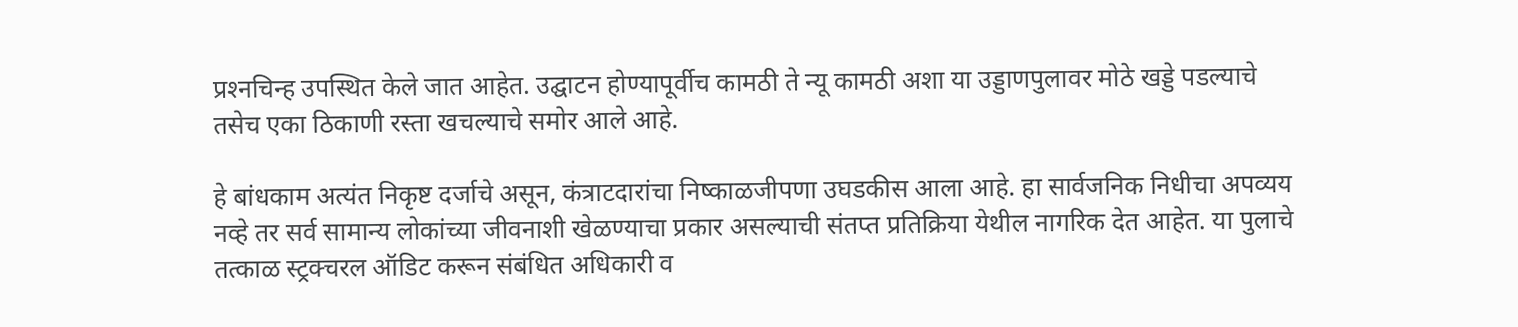प्रश्‍नचिन्ह उपस्थित केले जात आहेत. उद्घाटन होण्यापूर्वीच कामठी ते न्यू कामठी अशा या उड्डाणपुलावर मोठे खड्डे पडल्याचे तसेच एका ठिकाणी रस्ता खचल्याचे समोर आले आहे.

हे बांधकाम अत्यंत निकृष्ट दर्जाचे असून, कंत्राटदारांचा निष्काळजीपणा उघडकीस आला आहे. हा सार्वजनिक निधीचा अपव्यय नव्हे तर सर्व सामान्य लोकांच्या जीवनाशी खेळण्याचा प्रकार असल्याची संतप्त प्रतिक्रिया येथील नागरिक देत आहेत. या पुलाचे तत्काळ स्ट्रक्चरल ऑडिट करून संबंधित अधिकारी व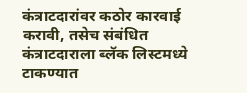कंत्राटदारांवर कठोर कारवाई करावी, तसेच संबंधित कंत्राटदाराला ब्लॅक लिस्टमध्ये टाकण्यात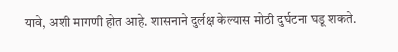यावे, अशी मागणी होत आहे. शासनाने दुर्लक्ष केल्यास मोठी दुर्घटना घडू शकते.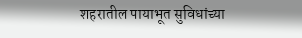शहरातील पायाभूत सुविधांच्या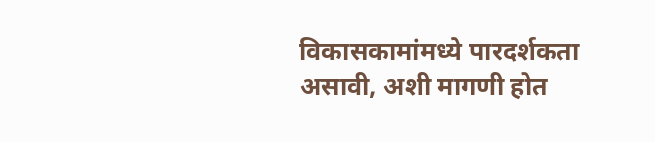विकासकामांमध्ये पारदर्शकता असावी, अशी मागणी होत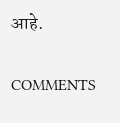आहे.

COMMENTS